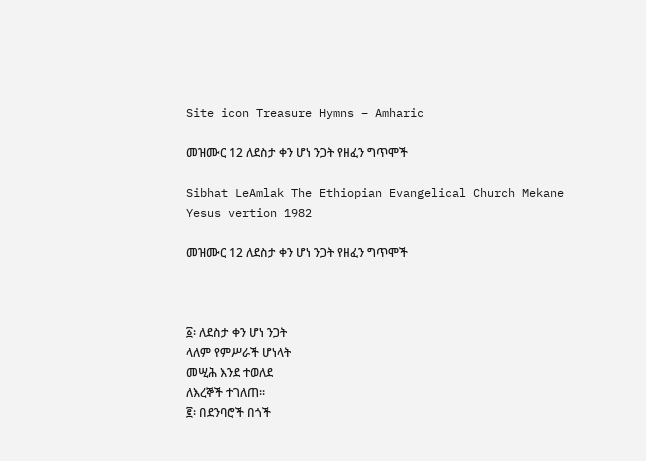Site icon Treasure Hymns – Amharic

መዝሙር 12 ለደስታ ቀን ሆነ ንጋት የዘፈን ግጥሞች

Sibhat LeAmlak The Ethiopian Evangelical Church Mekane Yesus vertion 1982

መዝሙር 12 ለደስታ ቀን ሆነ ንጋት የዘፈን ግጥሞች



፩፡ ለደስታ ቀን ሆነ ንጋት
ላለም የምሥራች ሆነላት
መሢሕ እንደ ተወለደ
ለእረኞች ተገለጠ።
፪፡ በደንባሮች በጎች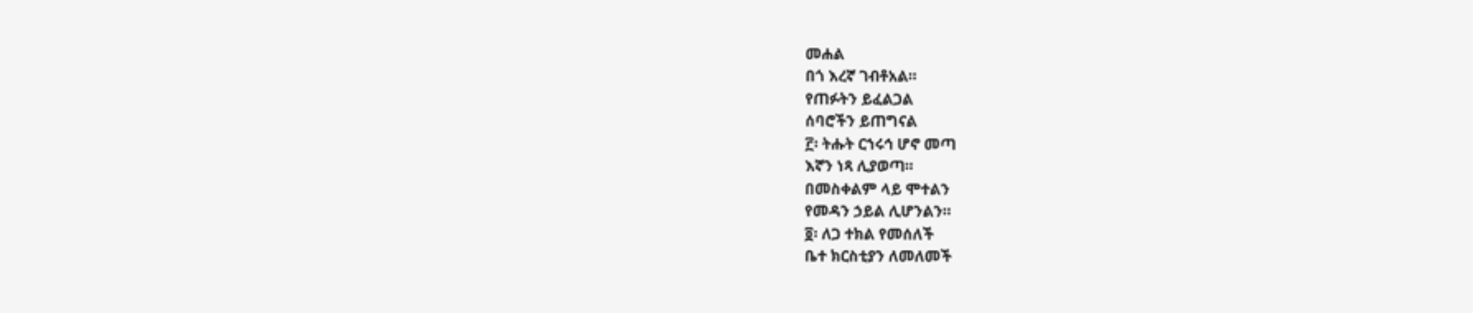መሐል
በጎ እረኛ ገብቶአል።
የጠፉትን ይፈልጋል
ሰባሮችን ይጠግናል
፫፡ ትሑት ርኀሩኅ ሆኖ መጣ
እኛን ነጻ ሊያወጣ።
በመስቀልም ላይ ሞተልን
የመዳን ኃይል ሊሆንልን።
፬፡ ለጋ ተክል የመሰለች
ቤተ ክርስቲያን ለመለመች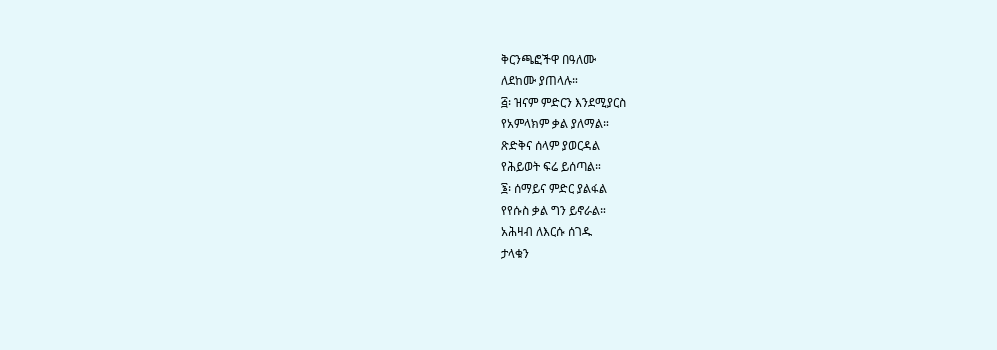ቅርንጫፎችዋ በዓለሙ
ለደከሙ ያጠላሉ።
፭፡ ዝናም ምድርን እንደሚያርስ
የአምላክም ቃል ያለማል።
ጽድቅና ሰላም ያወርዳል
የሕይወት ፍሬ ይሰጣል።
፮፡ ሰማይና ምድር ያልፋል
የየሱስ ቃል ግን ይኖራል።
አሕዛብ ለእርሱ ሰገዱ
ታላቁን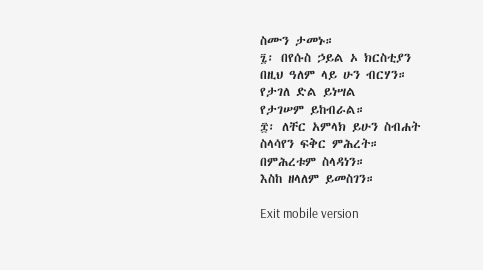ስሙን ታመኑ።
፯፡ በየሱስ ኃይል ኦ ክርስቲያን
በዚህ ዓለም ላይ ሁን ብርሃን።
የታገለ ድል ይነሣል
የታገሠም ይከብራል።
፰፡ ለቸር አምላክ ይሁን ስብሐት
ስላሳየን ፍቅር ምሕረት።
በምሕረቱም ስላዳነን።
እስከ ዘላለም ይመስገን።

Exit mobile version